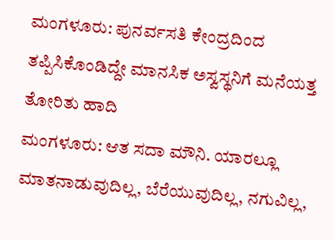ಮಂಗಳೂರು: ಪುನರ್ವಸತಿ ಕೇಂದ್ರದಿಂದ ತಪ್ಪಿಸಿಕೊಂಡಿದ್ದೇ ಮಾನಸಿಕ ಅಸ್ವಸ್ಥನಿಗೆ ಮನೆಯತ್ತ ತೋರಿತು ಹಾದಿ
ಮಂಗಳೂರು: ಆತ ಸದಾ ಮೌನಿ. ಯಾರಲ್ಲೂ ಮಾತನಾಡುವುದಿಲ್ಲ, ಬೆರೆಯುವುದಿಲ್ಲ, ನಗುವಿಲ್ಲ,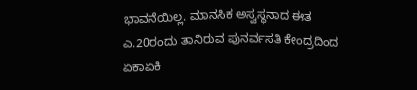ಭಾವನೆಯಿಲ್ಲ. ಮಾನಸಿಕ ಅಸ್ವಸ್ಥನಾದ ಈತ ಎ.20ರಂದು ತಾನಿರುವ ಪುನರ್ವಸತಿ ಕೇಂದ್ರದಿಂದ ಏಕಾಏಕಿ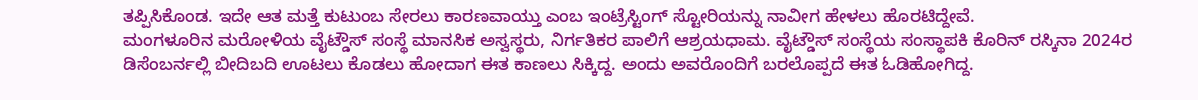ತಪ್ಪಿಸಿಕೊಂಡ. ಇದೇ ಆತ ಮತ್ತೆ ಕುಟುಂಬ ಸೇರಲು ಕಾರಣವಾಯ್ತು ಎಂಬ ಇಂಟ್ರೆಸ್ಟಿಂಗ್ ಸ್ಟೋರಿಯನ್ನು ನಾವೀಗ ಹೇಳಲು ಹೊರಟಿದ್ದೇವೆ.
ಮಂಗಳೂರಿನ ಮರೋಳಿಯ ವೈಟ್ಡೌಸ್ ಸಂಸ್ಥೆ ಮಾನಸಿಕ ಅಸ್ವಸ್ಥರು, ನಿರ್ಗತಿಕರ ಪಾಲಿಗೆ ಆಶ್ರಯಧಾಮ. ವೈಟ್ಡೌಸ್ ಸಂಸ್ಥೆಯ ಸಂಸ್ಥಾಪಕಿ ಕೊರಿನ್ ರಸ್ಕಿನಾ 2024ರ ಡಿಸೆಂಬರ್ನಲ್ಲಿ ಬೀದಿಬದಿ ಊಟಲು ಕೊಡಲು ಹೋದಾಗ ಈತ ಕಾಣಲು ಸಿಕ್ಕಿದ್ದ. ಅಂದು ಅವರೊಂದಿಗೆ ಬರಲೊಪ್ಪದೆ ಈತ ಓಡಿಹೋಗಿದ್ದ.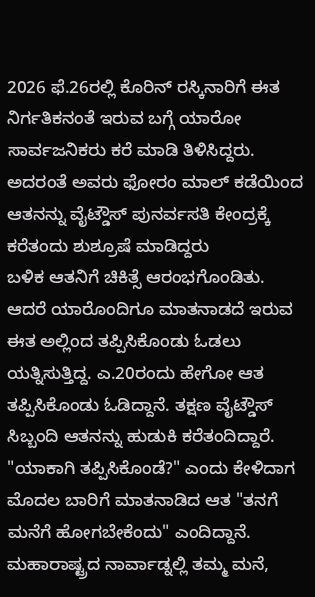2026 ಫೆ.26ರಲ್ಲಿ ಕೊರಿನ್ ರಸ್ಕಿನಾರಿಗೆ ಈತ ನಿರ್ಗತಿಕನಂತೆ ಇರುವ ಬಗ್ಗೆ ಯಾರೋ ಸಾರ್ವಜನಿಕರು ಕರೆ ಮಾಡಿ ತಿಳಿಸಿದ್ದರು. ಅದರಂತೆ ಅವರು ಫೋರಂ ಮಾಲ್ ಕಡೆಯಿಂದ ಆತನನ್ನು ವೈಟ್ಡೌಸ್ ಪುನರ್ವಸತಿ ಕೇಂದ್ರಕ್ಕೆ ಕರೆತಂದು ಶುಶ್ರೂಷೆ ಮಾಡಿದ್ದರು
ಬಳಿಕ ಆತನಿಗೆ ಚಿಕಿತ್ಸೆ ಆರಂಭಗೊಂಡಿತು. ಆದರೆ ಯಾರೊಂದಿಗೂ ಮಾತನಾಡದೆ ಇರುವ ಈತ ಅಲ್ಲಿಂದ ತಪ್ಪಿಸಿಕೊಂಡು ಓಡಲು ಯತ್ನಿಸುತ್ತಿದ್ದ. ಎ.20ರಂದು ಹೇಗೋ ಆತ ತಪ್ಪಿಸಿಕೊಂಡು ಓಡಿದ್ದಾನೆ. ತಕ್ಷಣ ವೈಟ್ಡೌಸ್ ಸಿಬ್ಬಂದಿ ಆತನನ್ನು ಹುಡುಕಿ ಕರೆತಂದಿದ್ದಾರೆ. "ಯಾಕಾಗಿ ತಪ್ಪಿಸಿಕೊಂಡೆ?" ಎಂದು ಕೇಳಿದಾಗ ಮೊದಲ ಬಾರಿಗೆ ಮಾತನಾಡಿದ ಆತ "ತನಗೆ ಮನೆಗೆ ಹೋಗಬೇಕೆಂದು" ಎಂದಿದ್ದಾನೆ. ಮಹಾರಾಷ್ಟ್ರದ ನಾರ್ವಾಡ್ನಲ್ಲಿ ತಮ್ಮ ಮನೆ,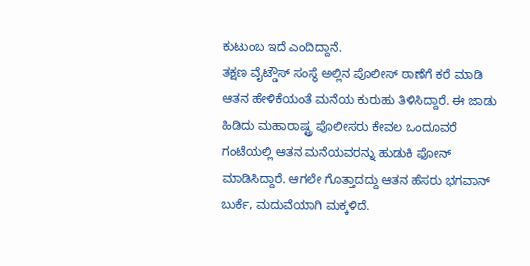ಕುಟುಂಬ ಇದೆ ಎಂದಿದ್ದಾನೆ.
ತಕ್ಷಣ ವೈಟ್ಡೌಸ್ ಸಂಸ್ಥೆ ಅಲ್ಲಿನ ಪೊಲೀಸ್ ಠಾಣೆಗೆ ಕರೆ ಮಾಡಿ ಆತನ ಹೇಳಿಕೆಯಂತೆ ಮನೆಯ ಕುರುಹು ತಿಳಿಸಿದ್ದಾರೆ. ಈ ಜಾಡು ಹಿಡಿದು ಮಹಾರಾಷ್ಟ್ರ ಪೊಲೀಸರು ಕೇವಲ ಒಂದೂವರೆ ಗಂಟೆಯಲ್ಲಿ ಆತನ ಮನೆಯವರನ್ನು ಹುಡುಕಿ ಫೋನ್ ಮಾಡಿಸಿದ್ದಾರೆ. ಆಗಲೇ ಗೊತ್ತಾದದ್ದು ಆತನ ಹೆಸರು ಭಗವಾನ್ ಬುರ್ಕೆ, ಮದುವೆಯಾಗಿ ಮಕ್ಕಳಿದೆ.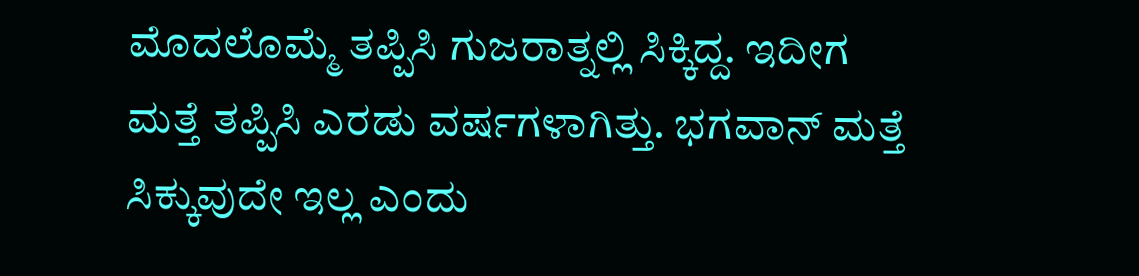ಮೊದಲೊಮ್ಮೆ ತಪ್ಪಿಸಿ ಗುಜರಾತ್ನಲ್ಲಿ ಸಿಕ್ಕಿದ್ದ. ಇದೀಗ ಮತ್ತೆ ತಪ್ಪಿಸಿ ಎರಡು ವರ್ಷಗಳಾಗಿತ್ತು. ಭಗವಾನ್ ಮತ್ತೆ ಸಿಕ್ಕುವುದೇ ಇಲ್ಲ ಎಂದು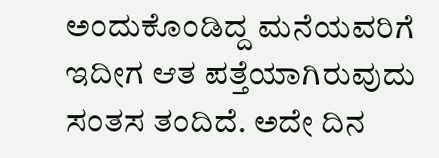ಅಂದುಕೊಂಡಿದ್ದ ಮನೆಯವರಿಗೆ ಇದೀಗ ಆತ ಪತ್ತೆಯಾಗಿರುವುದು ಸಂತಸ ತಂದಿದೆ. ಅದೇ ದಿನ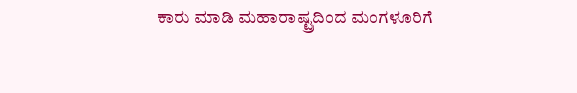ಕಾರು ಮಾಡಿ ಮಹಾರಾಷ್ಟ್ರದಿಂದ ಮಂಗಳೂರಿಗೆ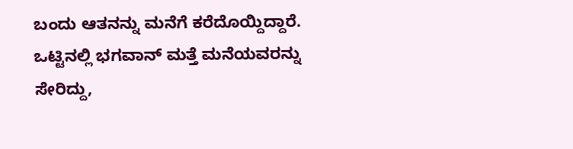ಬಂದು ಆತನನ್ನು ಮನೆಗೆ ಕರೆದೊಯ್ದಿದ್ದಾರೆ. ಒಟ್ಟಿನಲ್ಲಿ ಭಗವಾನ್ ಮತ್ತೆ ಮನೆಯವರನ್ನು ಸೇರಿದ್ದು,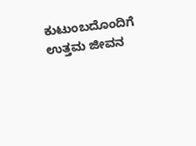ಕುಟುಂಬದೊಂದಿಗೆ ಉತ್ತಮ ಜೀವನ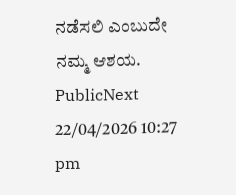ನಡೆಸಲಿ ಎಂಬುದೇ ನಮ್ಮ ಆಶಯ.
PublicNext
22/04/2026 10:27 pm